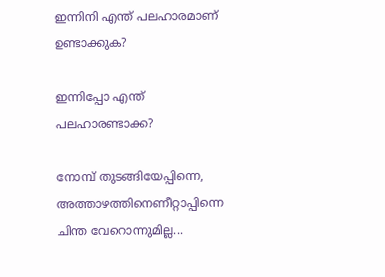ഇന്നിനി എന്ത് പലഹാരമാണ് ഉണ്ടാക്കുക?

ഇന്നിപ്പോ എന്ത് പലഹാരണ്ടാക്ക?

നോമ്പ് തുടങ്ങിയേപ്പിന്നെ, അത്താഴത്തിനെണീറ്റാപ്പിന്നെ ചിന്ത വേറൊന്നുമില്ല...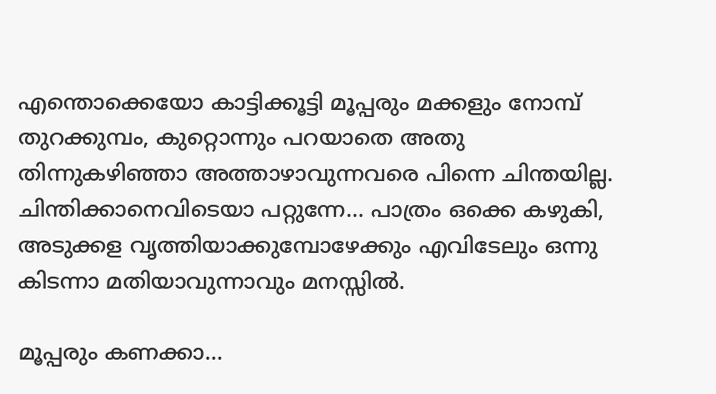എന്തൊക്കെയോ കാട്ടിക്കൂട്ടി മൂപ്പരും മക്കളും നോമ്പ് തുറക്കുമ്പം, കുറ്റൊന്നും പറയാതെ അതു തിന്നുകഴിഞ്ഞാ അത്താഴാവുന്നവരെ പിന്നെ ചിന്തയില്ല. ചിന്തിക്കാനെവിടെയാ പറ്റുന്നേ... പാത്രം ഒക്കെ കഴുകി, അടുക്കള വൃത്തിയാക്കുമ്പോഴേക്കും എവിടേലും ഒന്നു കിടന്നാ മതിയാവുന്നാവും മനസ്സില്‍.

മൂപ്പരും കണക്കാ...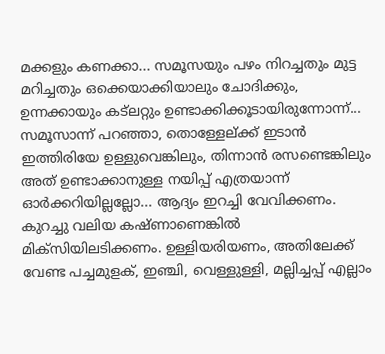മക്കളും കണക്കാ... സമൂസയും പഴം നിറച്ചതും മുട്ട മറിച്ചതും ഒക്കെയാക്കിയാലും ചോദിക്കും, ഉന്നക്കായും കട്‌ലറ്റും ഉണ്ടാക്കിക്കൂടായിരുന്നോന്ന്... സമൂസാന്ന് പറഞ്ഞാ, തൊള്ളേല്ക്ക് ഇടാന്‍ ഇത്തിരിയേ ഉള്ളുവെങ്കിലും, തിന്നാന്‍ രസണ്ടെങ്കിലും അത് ഉണ്ടാക്കാനുള്ള നയിപ്പ് എത്രയാന്ന് ഓര്‍ക്കറിയില്ലല്ലോ... ആദ്യം ഇറച്ചി വേവിക്കണം. കുറച്ചു വലിയ കഷ്ണാണെങ്കില്‍ മിക്‌സിയിലടിക്കണം. ഉള്ളിയരിയണം, അതിലേക്ക് വേണ്ട പച്ചമുളക്, ഇഞ്ചി, വെള്ളുള്ളി, മല്ലിച്ചപ്പ് എല്ലാം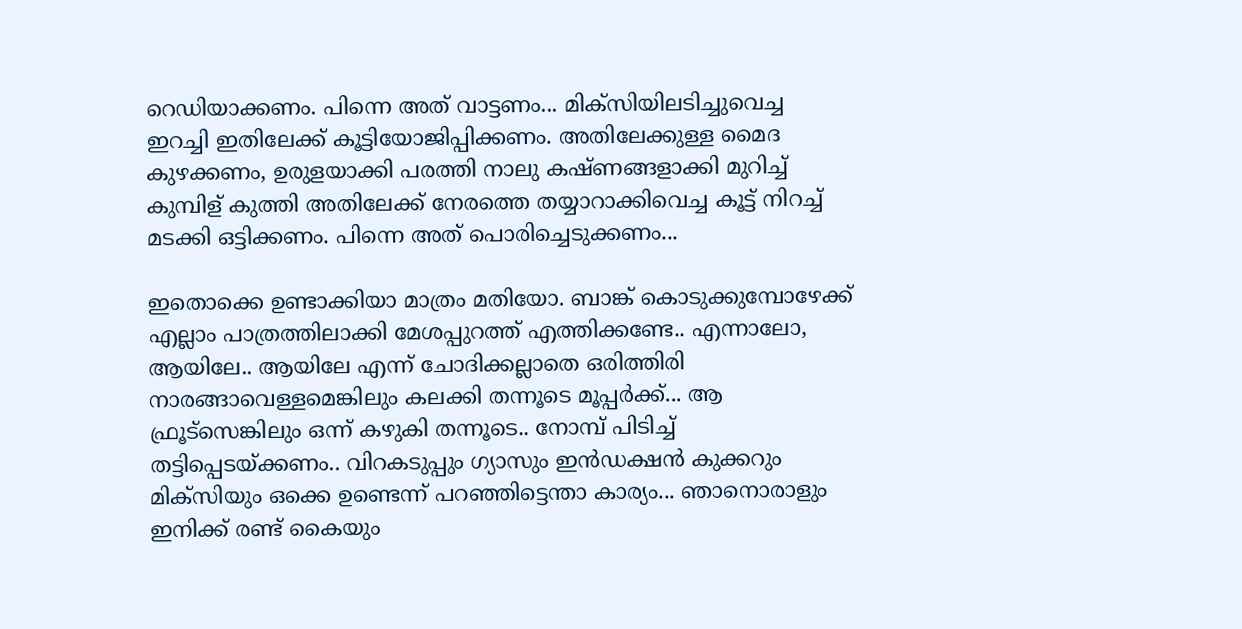റെഡിയാക്കണം. പിന്നെ അത് വാട്ടണം... മിക്‌സിയിലടിച്ചുവെച്ച ഇറച്ചി ഇതിലേക്ക് കൂട്ടിയോജിപ്പിക്കണം. അതിലേക്കുള്ള മൈദ കുഴക്കണം, ഉരുളയാക്കി പരത്തി നാലു കഷ്ണങ്ങളാക്കി മുറിച്ച് കുമ്പിള് കുത്തി അതിലേക്ക് നേരത്തെ തയ്യാറാക്കിവെച്ച കൂട്ട് നിറച്ച് മടക്കി ഒട്ടിക്കണം. പിന്നെ അത് പൊരിച്ചെടുക്കണം...

ഇതൊക്കെ ഉണ്ടാക്കിയാ മാത്രം മതിയോ. ബാങ്ക് കൊടുക്കുമ്പോഴേക്ക് എല്ലാം പാത്രത്തിലാക്കി മേശപ്പുറത്ത് എത്തിക്കണ്ടേ.. എന്നാലോ, ആയിലേ.. ആയിലേ എന്ന് ചോദിക്കല്ലാതെ ഒരിത്തിരി നാരങ്ങാവെള്ളമെങ്കിലും കലക്കി തന്നൂടെ മൂപ്പര്‍ക്ക്... ആ ഫ്രൂട്‌സെങ്കിലും ഒന്ന് കഴുകി തന്നൂടെ.. നോമ്പ് പിടിച്ച് തട്ടിപ്പെടയ്ക്കണം.. വിറകടുപ്പും ഗ്യാസും ഇന്‍ഡക്ഷന്‍ കുക്കറും മിക്‌സിയും ഒക്കെ ഉണ്ടെന്ന് പറഞ്ഞിട്ടെന്താ കാര്യം... ഞാനൊരാളും ഇനിക്ക് രണ്ട് കൈയും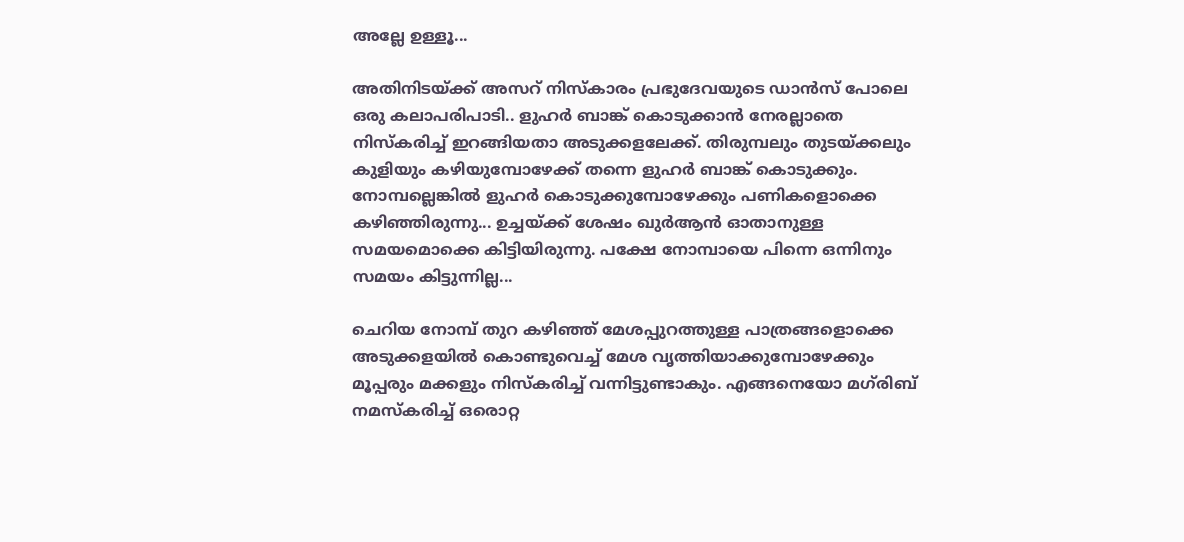അല്ലേ ഉള്ളൂ...

അതിനിടയ്ക്ക് അസറ് നിസ്‌കാരം പ്രഭുദേവയുടെ ഡാന്‍സ് പോലെ ഒരു കലാപരിപാടി.. ളുഹര്‍ ബാങ്ക് കൊടുക്കാന്‍ നേരല്ലാതെ നിസ്‌കരിച്ച് ഇറങ്ങിയതാ അടുക്കളലേക്ക്. തിരുമ്പലും തുടയ്ക്കലും കുളിയും കഴിയുമ്പോഴേക്ക് തന്നെ ളുഹര്‍ ബാങ്ക് കൊടുക്കും. നോമ്പല്ലെങ്കില്‍ ളുഹര്‍ കൊടുക്കുമ്പോഴേക്കും പണികളൊക്കെ കഴിഞ്ഞിരുന്നു... ഉച്ചയ്ക്ക് ശേഷം ഖുര്‍ആന്‍ ഓതാനുള്ള സമയമൊക്കെ കിട്ടിയിരുന്നു. പക്ഷേ നോമ്പായെ പിന്നെ ഒന്നിനും സമയം കിട്ടുന്നില്ല...

ചെറിയ നോമ്പ് തുറ കഴിഞ്ഞ് മേശപ്പുറത്തുള്ള പാത്രങ്ങളൊക്കെ അടുക്കളയില്‍ കൊണ്ടുവെച്ച് മേശ വൃത്തിയാക്കുമ്പോഴേക്കും മൂപ്പരും മക്കളും നിസ്‌കരിച്ച് വന്നിട്ടുണ്ടാകും. എങ്ങനെയോ മഗ്‌രിബ് നമസ്‌കരിച്ച് ഒരൊറ്റ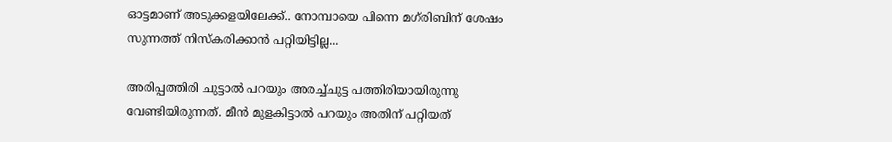ഓട്ടമാണ് അടുക്കളയിലേക്ക്.. നോമ്പായെ പിന്നെ മഗ്‌രിബിന് ശേഷം സുന്നത്ത് നിസ്‌കരിക്കാന്‍ പറ്റിയിട്ടില്ല...

അരിപ്പത്തിരി ചുട്ടാല്‍ പറയും അരച്ച്ചുട്ട പത്തിരിയായിരുന്നു വേണ്ടിയിരുന്നത്. മീന്‍ മുളകിട്ടാല്‍ പറയും അതിന് പറ്റിയത്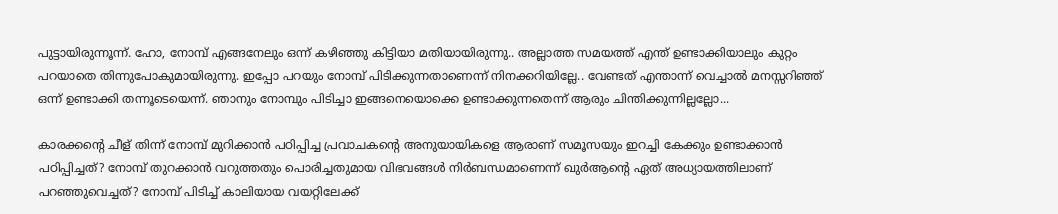പുട്ടായിരുന്നൂന്ന്. ഹോ, നോമ്പ് എങ്ങനേലും ഒന്ന് കഴിഞ്ഞു കിട്ടിയാ മതിയായിരുന്നു.. അല്ലാത്ത സമയത്ത് എന്ത് ഉണ്ടാക്കിയാലും കുറ്റം പറയാതെ തിന്നുപോകുമായിരുന്നു. ഇപ്പോ പറയും നോമ്പ് പിടിക്കുന്നതാണെന്ന് നിനക്കറിയില്ലേ.. വേണ്ടത് എന്താന്ന് വെച്ചാല്‍ മനസ്സറിഞ്ഞ് ഒന്ന് ഉണ്ടാക്കി തന്നൂടെയെന്ന്. ഞാനും നോമ്പും പിടിച്ചാ ഇങ്ങനെയൊക്കെ ഉണ്ടാക്കുന്നതെന്ന് ആരും ചിന്തിക്കുന്നില്ലല്ലോ...

കാരക്കന്റെ ചീള് തിന്ന് നോമ്പ് മുറിക്കാന്‍ പഠിപ്പിച്ച പ്രവാചകന്റെ അനുയായികളെ ആരാണ് സമൂസയും ഇറച്ചി കേക്കും ഉണ്ടാക്കാന്‍ പഠിപ്പിച്ചത്? നോമ്പ് തുറക്കാന്‍ വറുത്തതും പൊരിച്ചതുമായ വിഭവങ്ങള്‍ നിര്‍ബന്ധമാണെന്ന് ഖുര്‍ആന്റെ ഏത് അധ്യായത്തിലാണ് പറഞ്ഞുവെച്ചത്? നോമ്പ് പിടിച്ച് കാലിയായ വയറ്റിലേക്ക്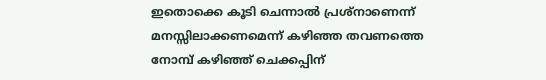ഇതൊക്കെ കൂടി ചെന്നാല്‍ പ്രശ്‌നാണെന്ന് മനസ്സിലാക്കണമെന്ന് കഴിഞ്ഞ തവണത്തെ നോമ്പ് കഴിഞ്ഞ് ചെക്കപ്പിന്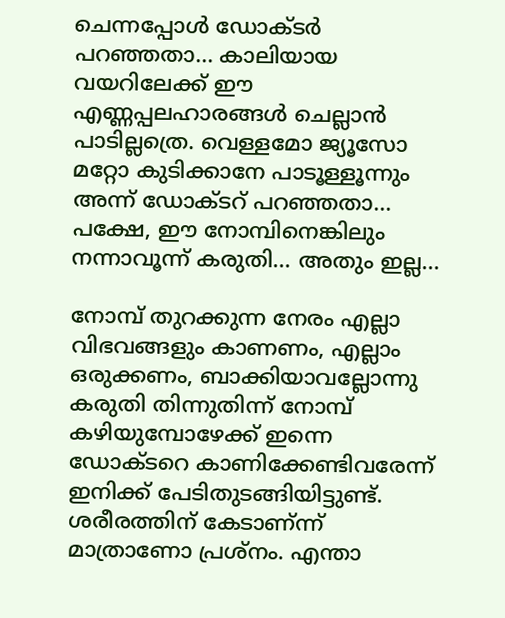ചെന്നപ്പോള്‍ ഡോക്ടര്‍ പറഞ്ഞതാ... കാലിയായ വയറിലേക്ക് ഈ എണ്ണപ്പലഹാരങ്ങള്‍ ചെല്ലാന്‍ പാടില്ലത്രെ. വെള്ളമോ ജ്യൂസോ മറ്റോ കുടിക്കാനേ പാടൂള്ളൂന്നും അന്ന് ഡോക്ടറ് പറഞ്ഞതാ... പക്ഷേ, ഈ നോമ്പിനെങ്കിലും നന്നാവൂന്ന് കരുതി... അതും ഇല്ല...

നോമ്പ് തുറക്കുന്ന നേരം എല്ലാ വിഭവങ്ങളും കാണണം, എല്ലാം ഒരുക്കണം, ബാക്കിയാവല്ലോന്നു കരുതി തിന്നുതിന്ന് നോമ്പ് കഴിയുമ്പോഴേക്ക് ഇന്നെ ഡോക്ടറെ കാണിക്കേണ്ടിവരേന്ന് ഇനിക്ക് പേടിതുടങ്ങിയിട്ടുണ്ട്.
ശരീരത്തിന് കേടാണ്ന്ന് മാത്രാണോ പ്രശ്‌നം. എന്താ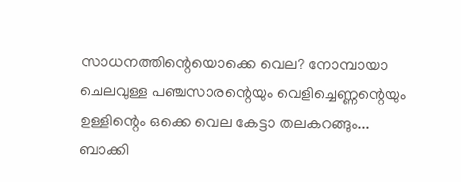സാധനത്തിന്റെയൊക്കെ വെല? നോമ്പായാ ചെലവുള്ള പഞ്ചസാരന്റെയും വെളിച്ചെണ്ണന്റെയും ഉള്ളിന്റെം ഒക്കെ വെല കേട്ടാ തലകറങ്ങും... ബാക്കി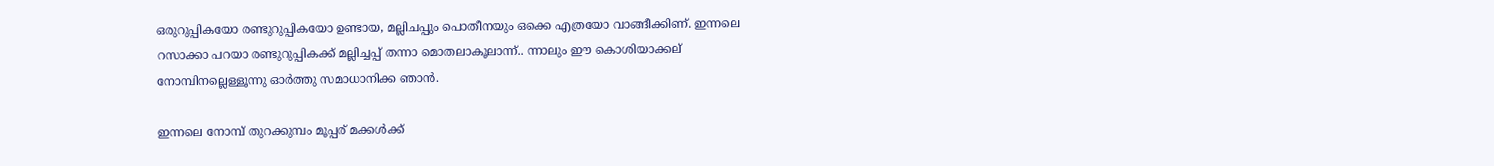ഒരുറുപ്പികയോ രണ്ടുറുപ്പികയോ ഉണ്ടായ, മല്ലിചപ്പും പൊതീനയും ഒക്കെ എത്രയോ വാങ്ങീക്കിണ്. ഇന്നലെ റസാക്കാ പറയാ രണ്ടുറുപ്പികക്ക് മല്ലിച്ചപ്പ് തന്നാ മൊതലാകൂലാന്ന്.. ന്നാലും ഈ കൊശിയാക്കല് നോമ്പിനല്ലെള്ളൂന്നു ഓര്‍ത്തു സമാധാനിക്ക ഞാന്‍.

ഇന്നലെ നോമ്പ് തുറക്കുമ്പം മൂപ്പര് മക്കള്‍ക്ക്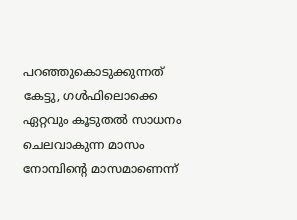പറഞ്ഞുകൊടുക്കുന്നത് കേട്ടു, ഗള്‍ഫിലൊക്കെ ഏറ്റവും കൂടുതല്‍ സാധനം ചെലവാകുന്ന മാസം നോമ്പിന്റെ മാസമാണെന്ന്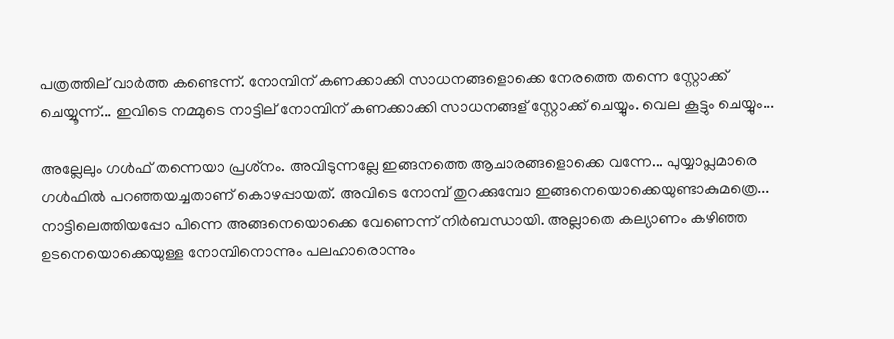പത്രത്തില് വാര്‍ത്ത കണ്ടെന്ന്. നോമ്പിന് കണക്കാക്കി സാധനങ്ങളൊക്കെ നേരത്തെ തന്നെ സ്റ്റോക്ക് ചെയ്യൂന്ന്... ഇവിടെ നമ്മുടെ നാട്ടില് നോമ്പിന് കണക്കാക്കി സാധനങ്ങള് സ്റ്റോക്ക് ചെയ്യും. വെല കൂട്ടും ചെയ്യും...

അല്ലേലും ഗള്‍ഫ് തന്നെയാ പ്രശ്‌നം. അവിടുന്നല്ലേ ഇങ്ങനത്തെ ആചാരങ്ങളൊക്കെ വന്നേ... പുയ്യാപ്ലമാരെ ഗള്‍ഫില്‍ പറഞ്ഞയച്ചതാണ് കൊഴപ്പായത്. അവിടെ നോമ്പ് തുറക്കുമ്പോ ഇങ്ങനെയൊക്കെയുണ്ടാകുമത്രെ... നാട്ടിലെത്തിയപ്പോ പിന്നെ അങ്ങനെയൊക്കെ വേണെന്ന് നിര്‍ബന്ധായി. അല്ലാതെ കല്യാണം കഴിഞ്ഞ ഉടനെയൊക്കെയുള്ള നോമ്പിനൊന്നും പലഹാരൊന്നും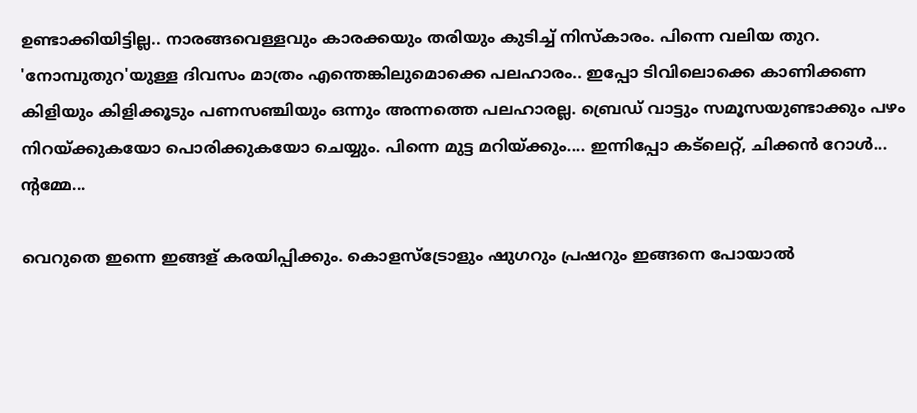ഉണ്ടാക്കിയിട്ടില്ല.. നാരങ്ങവെള്ളവും കാരക്കയും തരിയും കുടിച്ച് നിസ്‌കാരം. പിന്നെ വലിയ തുറ. 'നോമ്പുതുറ'യുള്ള ദിവസം മാത്രം എന്തെങ്കിലുമൊക്കെ പലഹാരം.. ഇപ്പോ ടിവിലൊക്കെ കാണിക്കണ കിളിയും കിളിക്കൂടും പണസഞ്ചിയും ഒന്നും അന്നത്തെ പലഹാരല്ല. ബ്രെഡ് വാട്ടും സമൂസയുണ്ടാക്കും പഴം നിറയ്ക്കുകയോ പൊരിക്കുകയോ ചെയ്യും. പിന്നെ മുട്ട മറിയ്ക്കും.... ഇന്നിപ്പോ കട്‌ലെറ്റ്, ചിക്കന്‍ റോള്‍... ന്റമ്മേ...

വെറുതെ ഇന്നെ ഇങ്ങള് കരയിപ്പിക്കും. കൊളസ്‌ട്രോളും ഷുഗറും പ്രഷറും ഇങ്ങനെ പോയാല്‍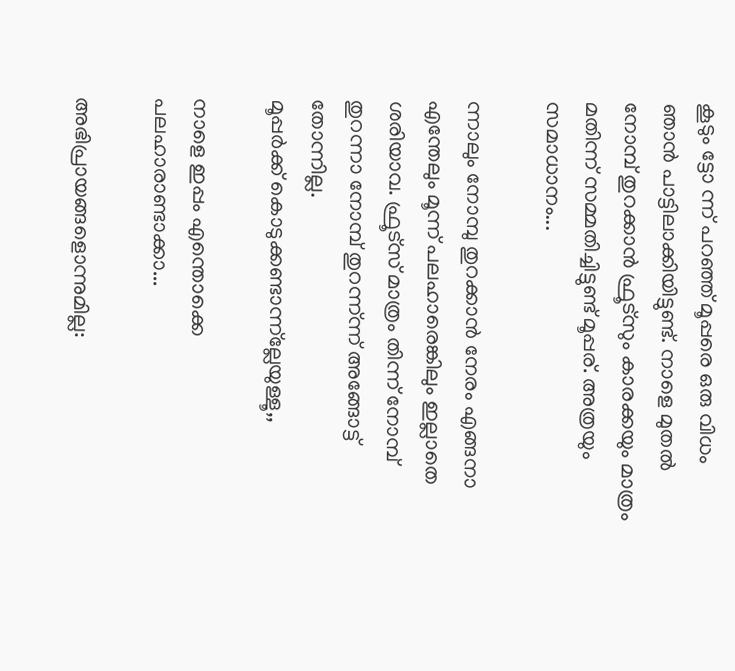കൂടും ട്ടോ ന്ന് പറഞ്ഞ് മൂപ്പരെ ഒരു വിധം ഞാന്‍ പാട്ടിലാക്കിയിട്ടുണ്ട്. നാളെ മുതല്‍ നോമ്പ് തുറക്കാന്‍ ഫ്രൂട്‌സും കാരക്കയും മാത്രം മതിന്ന് സമ്മതിച്ചിട്ടുണ്ട് മൂപ്പര്. അത്രയും സമാധാനം...

ന്നാലും നോമ്പു തുറക്കാന്‍ നേരം എങ്ങനാ എന്തേലും മൂന്ന് പലഹാരെങ്കിലും ഇല്ലാതെ ശരിയാവ. ഫ്രൂട്‌സ് മാത്രം തിന്ന് നോമ്പ് തുറന്നാ നോമ്പ് തുറന്ന്ന്ന് അങ്ങോട്ട് തോന്നില്ല.
മൂപ്പര്‍ക്ക് കൊടുക്കണ്ടാന്ന്‌ല്ലേയുള്ളൂ,,

നാളെ ഇപ്പം എന്തൊക്കെ പലഹാരാണ്ടാക്കാ...

അഭിപ്രായങ്ങളൊന്നുമില്ല: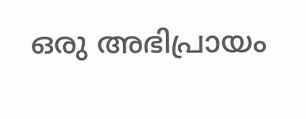ഒരു അഭിപ്രായം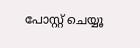പോസ്റ്റ് ചെയ്യൂ